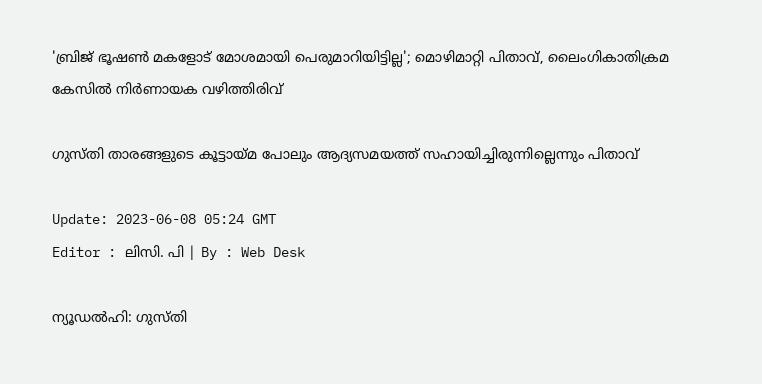'ബ്രിജ് ഭൂഷൺ മകളോട് മോശമായി പെരുമാറിയിട്ടില്ല'; മൊഴിമാറ്റി പിതാവ്, ലൈംഗികാതിക്രമ കേസിൽ നിർണായക വഴിത്തിരിവ്

ഗുസ്തി താരങ്ങളുടെ കൂട്ടായ്മ പോലും ആദ്യസമയത്ത് സഹായിച്ചിരുന്നില്ലെന്നും പിതാവ്

Update: 2023-06-08 05:24 GMT
Editor : ലിസി. പി | By : Web Desk

ന്യൂഡൽഹി: ഗുസ്തി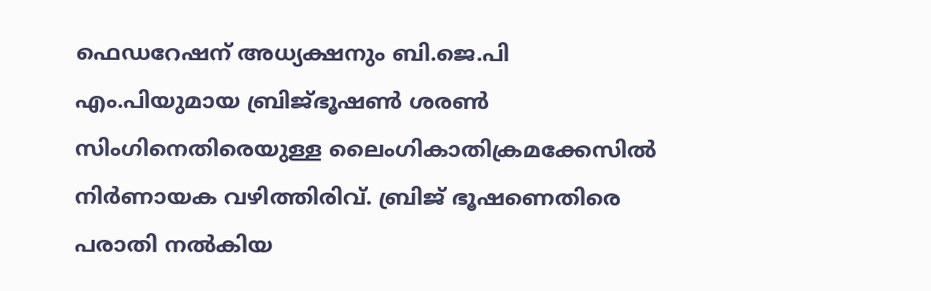ഫെഡറേഷന് അധ്യക്ഷനും ബി.ജെ.പി എം.പിയുമായ ബ്രിജ്ഭൂഷൺ ശരൺ സിംഗിനെതിരെയുള്ള ലൈംഗികാതിക്രമക്കേസിൽ നിർണായക വഴിത്തിരിവ്. ബ്രിജ് ഭൂഷണെതിരെ പരാതി നൽകിയ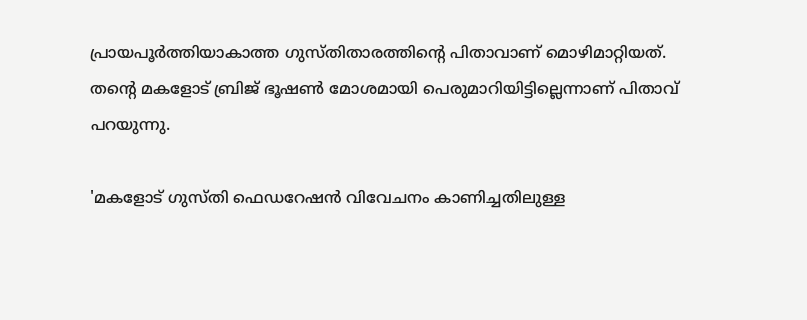പ്രായപൂർത്തിയാകാത്ത ഗുസ്തിതാരത്തിന്റെ പിതാവാണ് മൊഴിമാറ്റിയത്. തന്റെ മകളോട് ബ്രിജ് ഭൂഷൺ മോശമായി പെരുമാറിയിട്ടില്ലെന്നാണ് പിതാവ് പറയുന്നു.

'മകളോട് ഗുസ്തി ഫെഡറേഷൻ വിവേചനം കാണിച്ചതിലുള്ള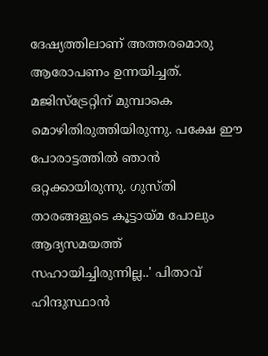ദേഷ്യത്തിലാണ് അത്തരമൊരു ആരോപണം ഉന്നയിച്ചത്. മജിസ്‌ട്രേറ്റിന് മുമ്പാകെ മൊഴിതിരുത്തിയിരുന്നു. പക്ഷേ ഈ പോരാട്ടത്തിൽ ഞാൻ ഒറ്റക്കായിരുന്നു. ഗുസ്തി താരങ്ങളുടെ കൂട്ടായ്മ പോലും ആദ്യസമയത്ത് സഹായിച്ചിരുന്നില്ല..' പിതാവ് ഹിന്ദുസ്ഥാന്‍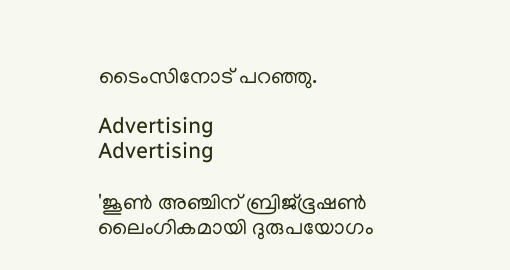ടൈംസിനോട് പറഞ്ഞു.

Advertising
Advertising

'ജൂൺ അഞ്ചിന് ബ്രിജ്ഭൂഷൺ ലൈംഗികമായി ദുരുപയോഗം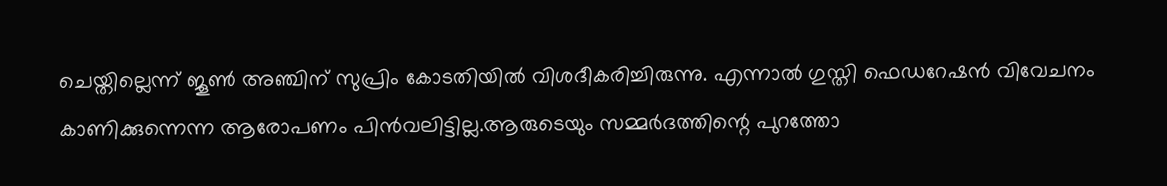ചെയ്തില്ലെന്ന് ജൂൺ അഞ്ചിന് സുപ്രിം കോടതിയിൽ വിശദീകരിച്ചിരുന്നു. എന്നാൽ ഗുസ്തി ഫെഡറേഷൻ വിവേചനം കാണിക്കുന്നെന്ന ആരോപണം പിൻവലിട്ടില്ല.ആരുടെയും സമ്മർദത്തിന്റെ പുറത്തോ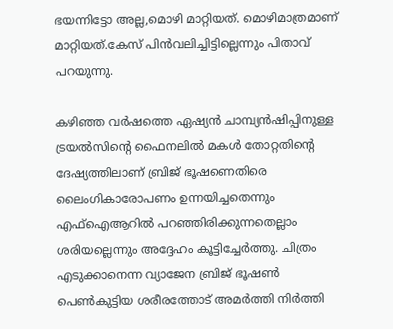ഭയന്നിട്ടോ അല്ല,മൊഴി മാറ്റിയത്. മൊഴിമാത്രമാണ് മാറ്റിയത്.കേസ് പിൻവലിച്ചിട്ടില്ലെന്നും പിതാവ് പറയുന്നു.

കഴിഞ്ഞ വർഷത്തെ ഏഷ്യൻ ചാമ്പ്യൻഷിപ്പിനുള്ള ട്രയൽസിന്റെ ഫൈനലിൽ മകൾ തോറ്റതിന്റെ ദേഷ്യത്തിലാണ് ബ്രിജ് ഭൂഷണെതിരെ ലൈംഗികാരോപണം ഉന്നയിച്ചതെന്നും എഫ്ഐആറിൽ പറഞ്ഞിരിക്കുന്നതെല്ലാം ശരിയല്ലെന്നും അദ്ദേഹം കൂട്ടിച്ചേർത്തു. ചിത്രം എടുക്കാനെന്ന വ്യാജേന ബ്രിജ് ഭൂഷൺ പെൺകുട്ടിയ ശരീരത്തോട് അമർത്തി നിർത്തി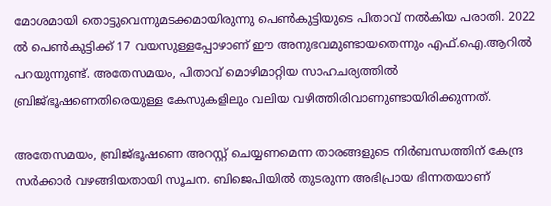മോശമായി തൊട്ടുവെന്നുമടക്കമായിരുന്നു പെൺകുട്ടിയുടെ പിതാവ് നൽകിയ പരാതി. 2022 ൽ പെൺകുട്ടിക്ക് 17 വയസുള്ളപ്പോഴാണ് ഈ അനുഭവമുണ്ടായതെന്നും എഫ്.ഐ.ആറിൽ പറയുന്നുണ്ട്. അതേസമയം, പിതാവ് മൊഴിമാറ്റിയ സാഹചര്യത്തിൽ ബ്രിജ്ഭൂഷണെതിരെയുള്ള കേസുകളിലും വലിയ വഴിത്തിരിവാണുണ്ടായിരിക്കുന്നത്.

അതേസമയം, ബ്രിജ്ഭൂഷണെ അറസ്റ്റ് ചെയ്യണമെന്ന താരങ്ങളുടെ നിർബന്ധത്തിന് കേന്ദ്ര സർക്കാർ വഴങ്ങിയതായി സൂചന. ബിജെപിയിൽ തുടരുന്ന അഭിപ്രായ ഭിന്നതയാണ്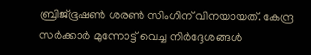ബ്രിജ്ഭൂഷൺ ശരൺ സിംഗിന് വിനയായത്. കേന്ദ്ര സർക്കാർ മുന്നോട്ട് വെച്ച നിർദ്ദേശങ്ങൾ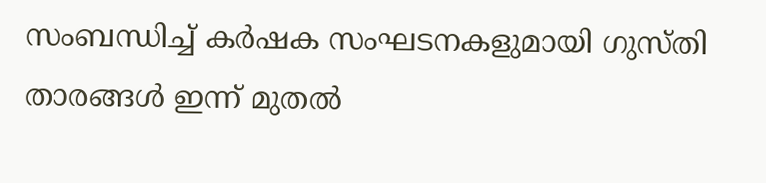സംബന്ധിച്ച് കർഷക സംഘടനകളുമായി ഗുസ്തി താരങ്ങൾ ഇന്ന് മുതൽ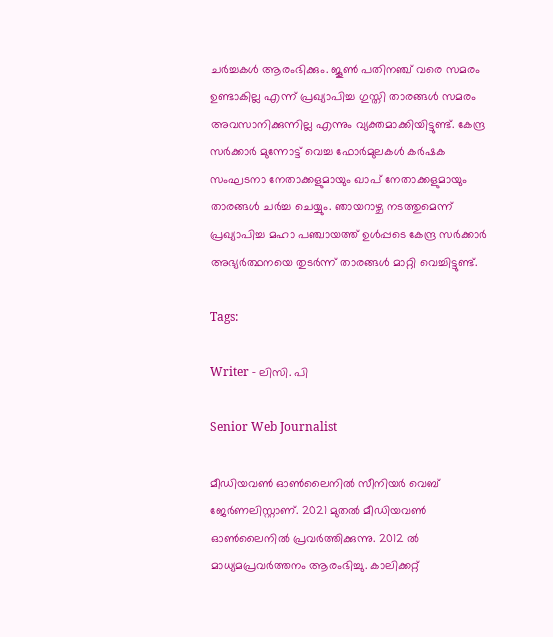ചർച്ചകൾ ആരംഭിക്കും. ജൂൺ പതിനഞ്ച് വരെ സമരം ഉണ്ടാകില്ല എന്ന് പ്രഖ്യാപിച്ച ഗുസ്തി താരങ്ങൾ സമരം അവസാനിക്കുന്നില്ല എന്നും വ്യക്തമാക്കിയിട്ടുണ്ട്. കേന്ദ്ര സർക്കാർ മുന്നോട്ട് വെച്ച ഫോർമുലകൾ കർഷക സംഘടനാ നേതാക്കളുമായും ഖാപ് നേതാക്കളുമായും താരങ്ങൾ ചർച്ച ചെയ്യും. ഞായറാഴ്ച നടത്തുമെന്ന് പ്രഖ്യാപിച്ച മഹാ പഞ്ചായത്ത് ഉൾപ്പടെ കേന്ദ്ര സർക്കാർ അഭ്യർത്ഥനയെ തുടർന്ന് താരങ്ങൾ മാറ്റി വെച്ചിട്ടുണ്ട്.

Tags:

Writer - ലിസി. പി

Senior Web Journalist

മീഡിയവൺ ഓൺലൈനിൽ സീനിയർ വെബ് ജേർണലിസ്റ്റാണ്. 2021 മുതൽ മീഡിയവൺ ഓൺലൈനിൽ പ്രവർത്തിക്കുന്നു. 2012 ല്‍ മാധ്യമപ്രവര്‍ത്തനം ആരംഭിച്ചു. കാലിക്കറ്റ്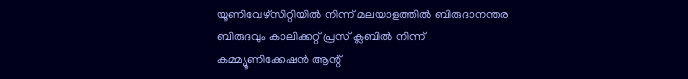യൂണിവേഴ്‌സിറ്റിയിൽ നിന്ന് മലയാളത്തിൽ ബിരുദാനന്തര ബിരുദവും കാലിക്കറ്റ് പ്രസ് ക്ലബിൽ നിന്ന് കമ്മ്യൂണിക്കേഷൻ ആന്റ്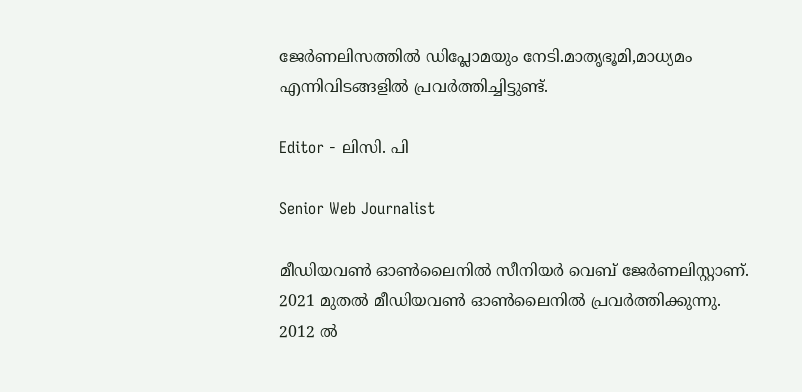ജേർണലിസത്തിൽ ഡിപ്ലോമയും നേടി.മാതൃഭൂമി,മാധ്യമം എന്നിവിടങ്ങളിൽ പ്രവർത്തിച്ചിട്ടുണ്ട്.

Editor - ലിസി. പി

Senior Web Journalist

മീഡിയവൺ ഓൺലൈനിൽ സീനിയർ വെബ് ജേർണലിസ്റ്റാണ്. 2021 മുതൽ മീഡിയവൺ ഓൺലൈനിൽ പ്രവർത്തിക്കുന്നു. 2012 ല്‍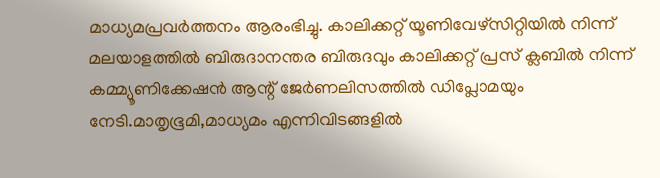മാധ്യമപ്രവര്‍ത്തനം ആരംഭിച്ചു. കാലിക്കറ്റ് യൂണിവേഴ്‌സിറ്റിയിൽ നിന്ന് മലയാളത്തിൽ ബിരുദാനന്തര ബിരുദവും കാലിക്കറ്റ് പ്രസ് ക്ലബിൽ നിന്ന് കമ്മ്യൂണിക്കേഷൻ ആന്റ് ജേർണലിസത്തിൽ ഡിപ്ലോമയും നേടി.മാതൃഭൂമി,മാധ്യമം എന്നിവിടങ്ങളിൽ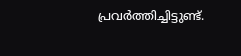പ്രവർത്തിച്ചിട്ടുണ്ട്.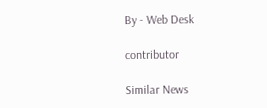By - Web Desk

contributor

Similar News